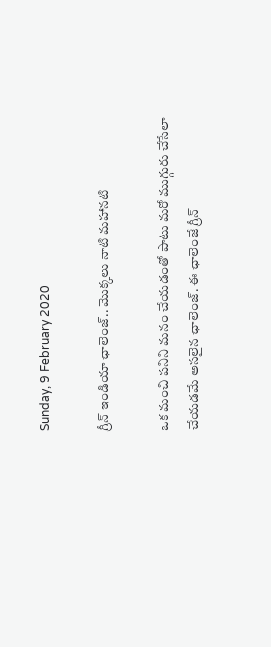Sunday, 9 February 2020

గ్రీన్ ఇండియా ఛాలెంజ్.. మొక్కలు నాటి మహానటి

ఒక మంచి పనిని మనం చేయడంతో పాటు మరో ముగ్గురు చేసేలా చేయడమే అసలైన ఛాలెంజ్. ఈ ఛాలెంజే గ్రీన్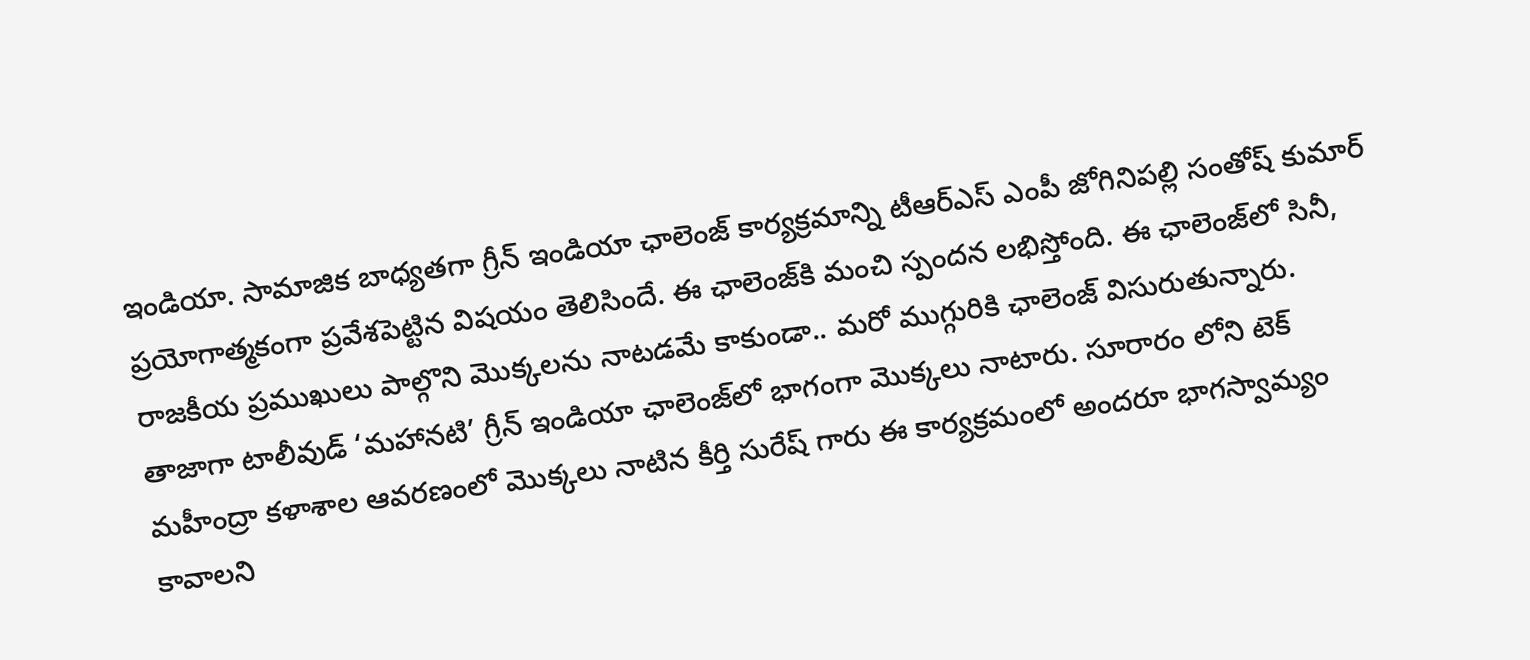ఇండియా. సామాజిక బాధ్యతగా గ్రీన్‌ ఇండియా ఛాలెంజ్‌ కార్యక్రమాన్ని టీఆర్‌ఎస్‌ ఎంపీ జోగినిపల్లి సంతోష్‌ కుమార్ ప్రయోగాత్మకంగా ప్రవేశపెట్టిన విషయం తెలిసిందే. ఈ ఛాలెంజ్‌‌కి మంచి స్పందన లభిస్తోంది. ఈ ఛాలెంజ్‌లో సినీ, రాజకీయ ప్రముఖులు పాల్గొని మొక్కలను నాటడమే కాకుండా.. మరో ముగ్గురికి ఛాలెంజ్ విసురుతున్నారు. తాజాగా టాలీవుడ్ ‘మహానటి’ గ్రీన్ ఇండియా ఛాలెంజ్‌లో భాగంగా మొక్కలు నాటారు. సూరారం లోని టెక్ మహీంద్రా కళాశాల ఆవరణంలో మొక్కలు నాటిన కీర్తి సురేష్ గారు ఈ కార్యక్రమంలో అందరూ భాగస్వామ్యం కావాలని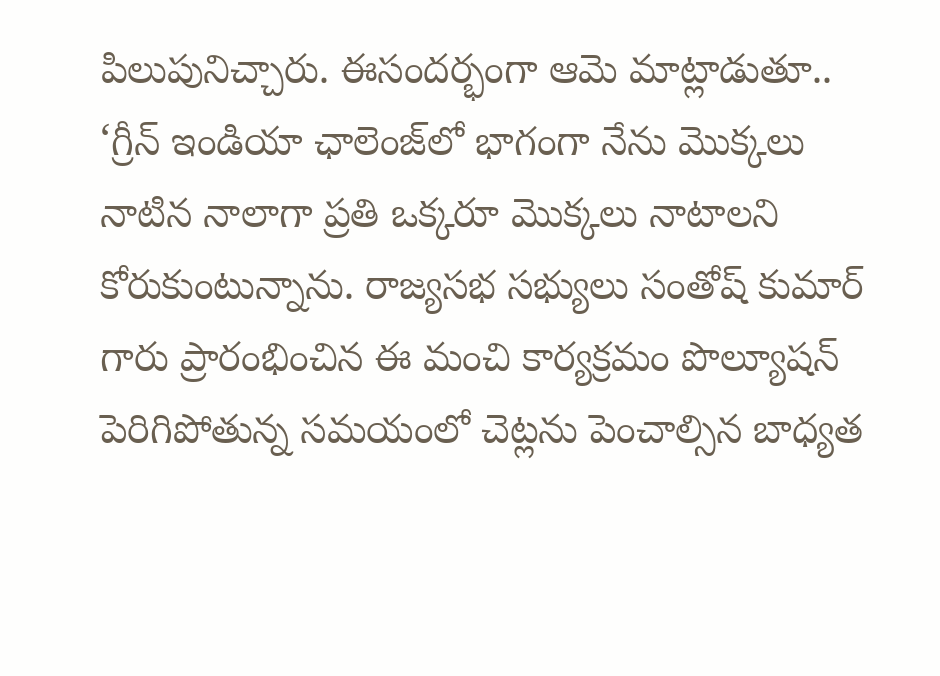పిలుపునిచ్చారు. ఈసందర్భంగా ఆమె మాట్లాడుతూ.. ‘గ్రీన్ ఇండియా ఛాలెంజ్‌లో భాగంగా నేను మొక్కలు నాటిన నాలాగా ప్రతి ఒక్కరూ మొక్కలు నాటాలని కోరుకుంటున్నాను. రాజ్యసభ సభ్యులు సంతోష్ కుమార్ గారు ప్రారంభించిన ఈ మంచి కార్యక్రమం పొల్యూషన్ పెరిగిపోతున్న సమయంలో చెట్లను పెంచాల్సిన బాధ్యత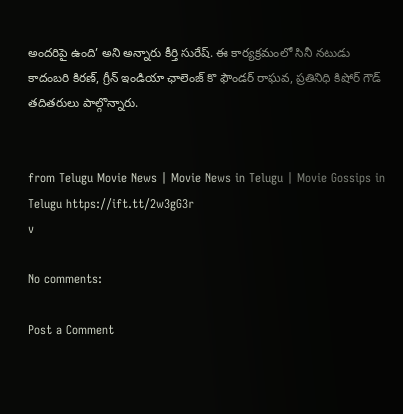అందరిపై ఉంది’ అని అన్నారు కీర్తి సురేష్. ఈ కార్యక్రమంలో సినీ నటుడు కాదంబరి కిరణ్, గ్రీన్ ఇండియా ఛాలెంజ్ కొ ఫౌండర్ రాఘవ, ప్రతినిధి కిషోర్ గౌడ్ తదితరులు పాల్గొన్నారు.


from Telugu Movie News | Movie News in Telugu | Movie Gossips in Telugu https://ift.tt/2w3gG3r
v

No comments:

Post a Comment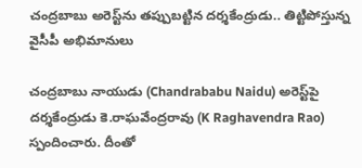చంద్రబాబు అరెస్ట్‌ను తప్పుబట్టిన దర్శకేంద్రుడు.. తిట్టిపోస్తున్న వైసీపీ అభిమానులు

చంద్రబాబు నాయుడు (Chandrababu Naidu) అరెస్ట్‌పై దర్శకేంద్రుడు కె.రాఘవేంద్రరావు (K Raghavendra Rao) స్పందించారు. దీంతో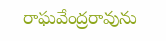రాఘవేంద్రరావును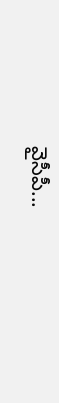వైసీపీ...